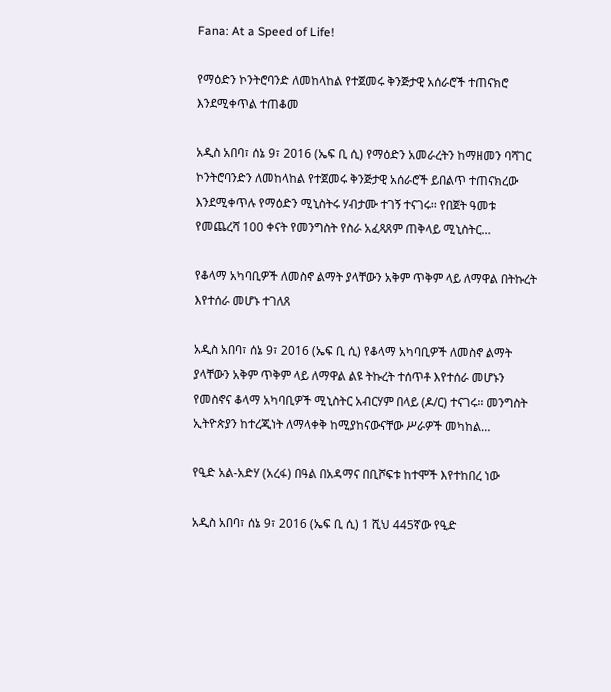Fana: At a Speed of Life!

የማዕድን ኮንትሮባንድ ለመከላከል የተጀመሩ ቅንጅታዊ አሰራሮች ተጠናክሮ እንደሚቀጥል ተጠቆመ

አዲስ አበባ፣ ሰኔ 9፣ 2016 (ኤፍ ቢ ሲ) የማዕድን አመራረትን ከማዘመን ባሻገር ኮንትሮባንድን ለመከላከል የተጀመሩ ቅንጅታዊ አሰራሮች ይበልጥ ተጠናክረው እንደሚቀጥሉ የማዕድን ሚኒስትሩ ሃብታሙ ተገኝ ተናገሩ፡፡ የበጀት ዓመቱ የመጨረሻ 100 ቀናት የመንግስት የስራ አፈጻጸም ጠቅላይ ሚኒስትር…

የቆላማ አካባቢዎች ለመስኖ ልማት ያላቸውን አቅም ጥቅም ላይ ለማዋል በትኩረት እየተሰራ መሆኑ ተገለጸ

አዲስ አበባ፣ ሰኔ 9፣ 2016 (ኤፍ ቢ ሲ) የቆላማ አካባቢዎች ለመስኖ ልማት ያላቸውን አቅም ጥቅም ላይ ለማዋል ልዩ ትኩረት ተሰጥቶ እየተሰራ መሆኑን የመስኖና ቆላማ አካባቢዎች ሚኒስትር አብርሃም በላይ (ዶ/ር) ተናገሩ፡፡ መንግስት ኢትዮጵያን ከተረጂነት ለማላቀቅ ከሚያከናውናቸው ሥራዎች መካከል…

የዒድ አል-አድሃ (አረፋ) በዓል በአዳማና በቢሾፍቱ ከተሞች እየተከበረ ነው

አዲስ አበባ፣ ሰኔ 9፣ 2016 (ኤፍ ቢ ሲ) 1 ሺህ 445ኛው የዒድ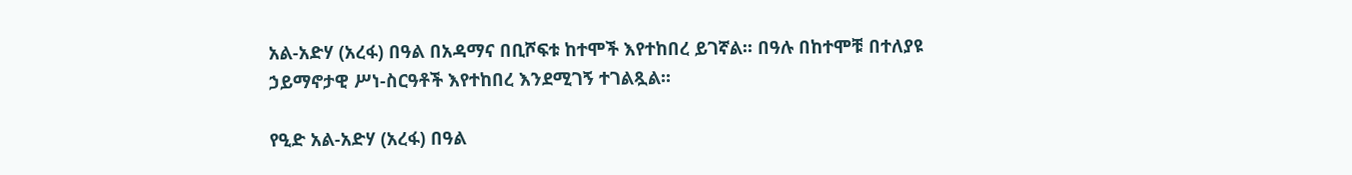አል-አድሃ (አረፋ) በዓል በአዳማና በቢሾፍቱ ከተሞች እየተከበረ ይገኛል፡፡ በዓሉ በከተሞቹ በተለያዩ ኃይማኖታዊ ሥነ-ስርዓቶች እየተከበረ እንደሚገኝ ተገልጿል፡፡

የዒድ አል-አድሃ (አረፋ) በዓል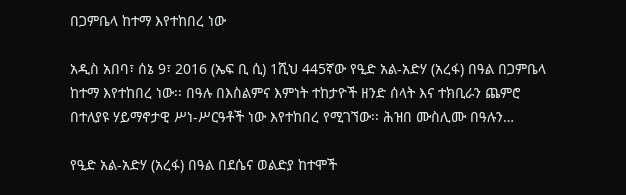በጋምቤላ ከተማ እየተከበረ ነው

አዲስ አበባ፣ ሰኔ 9፣ 2016 (ኤፍ ቢ ሲ) 1ሺህ 445ኛው የዒድ አል-አድሃ (አረፋ) በዓል በጋምቤላ ከተማ እየተከበረ ነው፡፡ በዓሉ በእስልምና እምነት ተከታዮች ዘንድ ሰላት እና ተክቢራን ጨምሮ በተለያዩ ሃይማኖታዊ ሥነ-ሥርዓቶች ነው እየተከበረ የሚገኘው፡፡ ሕዝበ ሙስሊሙ በዓሉን…

የዒድ አል-አድሃ (አረፋ) በዓል በደሴና ወልድያ ከተሞች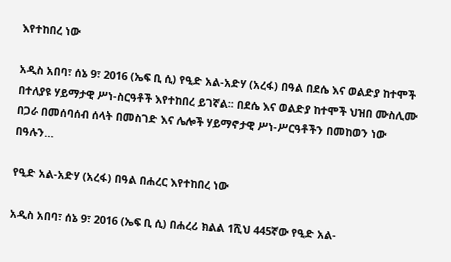እየተከበረ ነው

አዲስ አበባ፣ ሰኔ 9፣ 2016 (ኤፍ ቢ ሲ) የዒድ አል-አድሃ (አረፋ) በዓል በደሴ እና ወልድያ ከተሞች በተለያዩ ሃይማታዊ ሥነ-ስርዓቶች እየተከበረ ይገኛል፡፡ በደሴ እና ወልድያ ከተሞች ህዝበ ሙስሊሙ በጋራ በመሰባሰብ ሰላት በመስገድ እና ሌሎች ሃይማኖታዊ ሥነ-ሥርዓቶችን በመከወን ነው በዓሉን…

የዒድ አል-አድሃ (አረፋ) በዓል በሐረር እየተከበረ ነው

አዲስ አበባ፣ ሰኔ 9፣ 2016 (ኤፍ ቢ ሲ) በሐረሪ ክልል 1ሺህ 445ኛው የዒድ አል-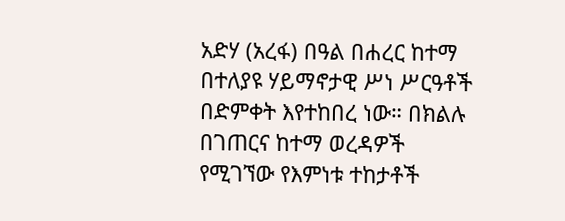አድሃ (አረፋ) በዓል በሐረር ከተማ በተለያዩ ሃይማኖታዊ ሥነ ሥርዓቶች በድምቀት እየተከበረ ነው። በክልሉ በገጠርና ከተማ ወረዳዎች የሚገኘው የእምነቱ ተከታቶች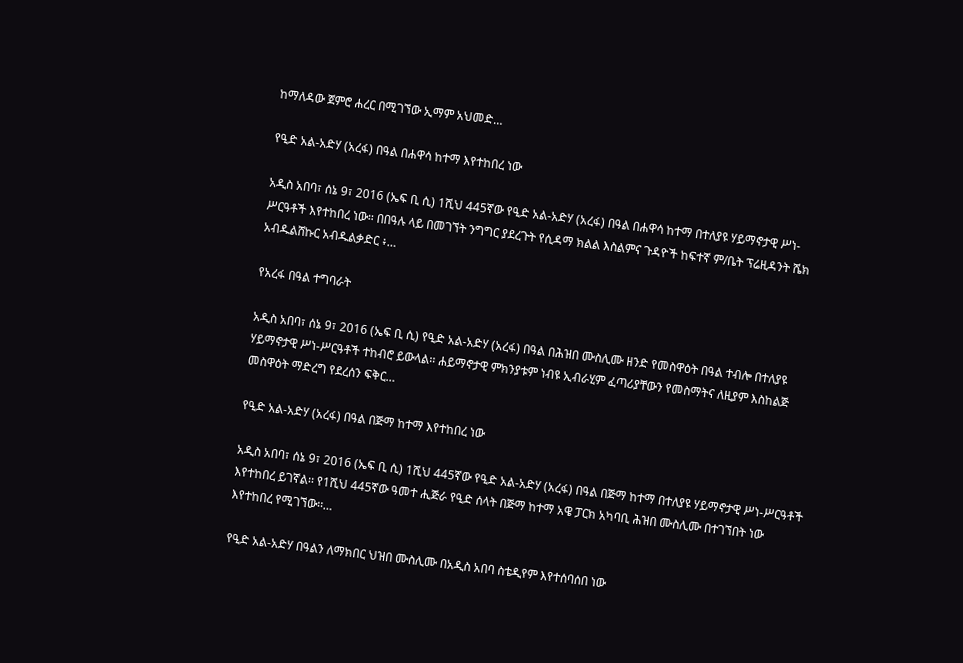ከማለዳው ጀምሮ ሐረር በሚገኘው ኢማም አህመድ…

የዒድ አል-አድሃ (አረፋ) በዓል በሐዋሳ ከተማ እየተከበረ ነው

አዲስ አበባ፣ ሰኔ 9፣ 2016 (ኤፍ ቢ ሲ) 1ሺህ 445ኛው የዒድ አል-አድሃ (አረፋ) በዓል በሐዋሳ ከተማ በተለያዩ ሃይማኖታዊ ሥነ-ሥርዓቶች እየተከበረ ነው። በበዓሉ ላይ በመገኘት ንግግር ያደረጉት የሲዳማ ክልል እስልምና ጉዳዮች ከፍተኛ ም/ቤት ፕሬዚዳንት ሼክ አብዱልሸኩር አብዱልቃድር ፥…

የአረፋ በዓል ተግባራት

አዲስ አበባ፣ ሰኔ 9፣ 2016 (ኤፍ ቢ ሲ) የዒድ አል-አድሃ (አረፋ) በዓል በሕዝበ ሙስሊሙ ዘንድ የመስዋዕት በዓል ተብሎ በተለያዩ ሃይማኖታዊ ሥነ-ሥርዓቶች ተከብሮ ይውላል፡፡ ሐይማኖታዊ ምክንያቱም ነብዩ ኢብራሂም ፈጣሪያቸውን የመስማትና ለዚያም እስከልጅ መስዋዕት ማድረግ የደረሰን ፍቅር…

የዒድ አል-አድሃ (አረፋ) በዓል በጅማ ከተማ እየተከበረ ነው

አዲስ አበባ፣ ሰኔ 9፣ 2016 (ኤፍ ቢ ሲ) 1ሺህ 445ኛው የዒድ አል-አድሃ (አረፋ) በዓል በጅማ ከተማ በተለያዩ ሃይማኖታዊ ሥነ-ሥርዓቶች እየተከበረ ይገኛል፡፡ የ1ሺህ 445ኛው ዓመተ ሒጅራ የዒድ ሰላት በጅማ ከተማ አዌ ፓርክ አካባቢ ሕዝበ ሙስሊሙ በተገኘበት ነው እየተከበረ የሚገኘው፡፡…

የዒድ አል-አድሃ በዓልን ለማክበር ህዝበ ሙስሊሙ በአዲስ አበባ ስቴዲየም እየተሰባሰበ ነው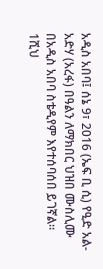አዲስ አበባ፤ ሰኔ 9፣ 2016 (ኤፍ ቢ ሲ) የዒድ አል-አድሃ (አረፋ) በዓልን ለማክበር ህዝበ ሙስሊሙ በአዲስ አበባ ስቴዲየም እየተሰባሰበ ይገኛል። 1ሺህ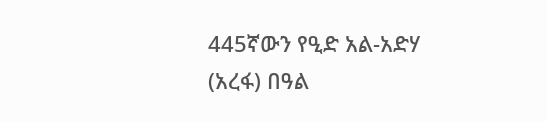445ኛውን የዒድ አል-አድሃ (አረፋ) በዓል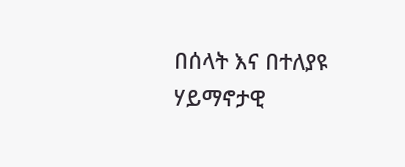በሰላት እና በተለያዩ ሃይማኖታዊ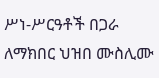ሥነ-ሥርዓቶች በጋራ ለማክበር ህዝበ ሙስሊሙ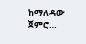ከማለዳው ጀምሮ…